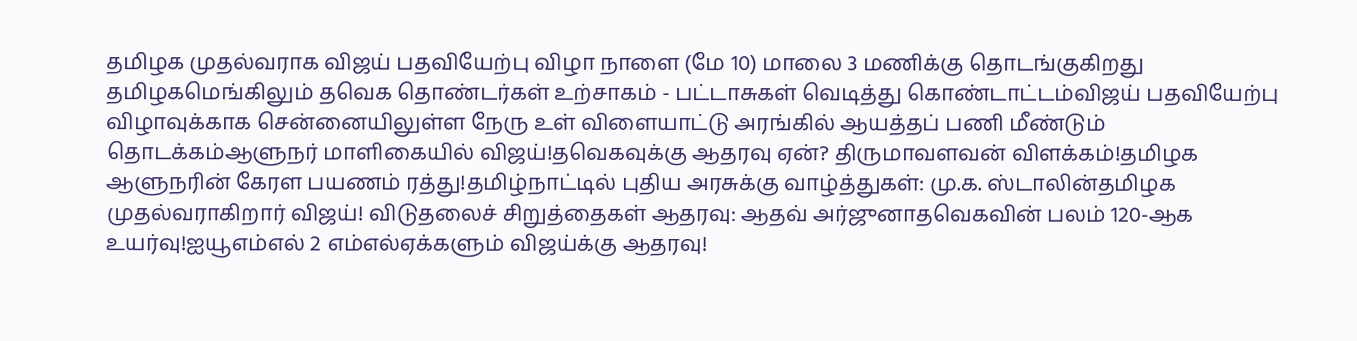தமிழக முதல்வராக விஜய் பதவியேற்பு விழா நாளை (மே 10) மாலை 3 மணிக்கு தொடங்குகிறது தமிழகமெங்கிலும் தவெக தொண்டர்கள் உற்சாகம் - பட்டாசுகள் வெடித்து கொண்டாட்டம்விஜய் பதவியேற்பு விழாவுக்காக சென்னையிலுள்ள நேரு உள் விளையாட்டு அரங்கில் ஆயத்தப் பணி மீண்டும் தொடக்கம்ஆளுநர் மாளிகையில் விஜய்!தவெகவுக்கு ஆதரவு ஏன்? திருமாவளவன் விளக்கம்!தமிழக ஆளுநரின் கேரள பயணம் ரத்து!தமிழ்நாட்டில் புதிய அரசுக்கு வாழ்த்துகள்: மு.க. ஸ்டாலின்தமிழக முதல்வராகிறார் விஜய்! விடுதலைச் சிறுத்தைகள் ஆதரவு: ஆதவ் அர்ஜுனாதவெகவின் பலம் 120-ஆக உயர்வு!ஐயூஎம்எல் 2 எம்எல்ஏக்களும் விஜய்க்கு ஆதரவு!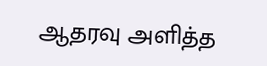ஆதரவு அளித்த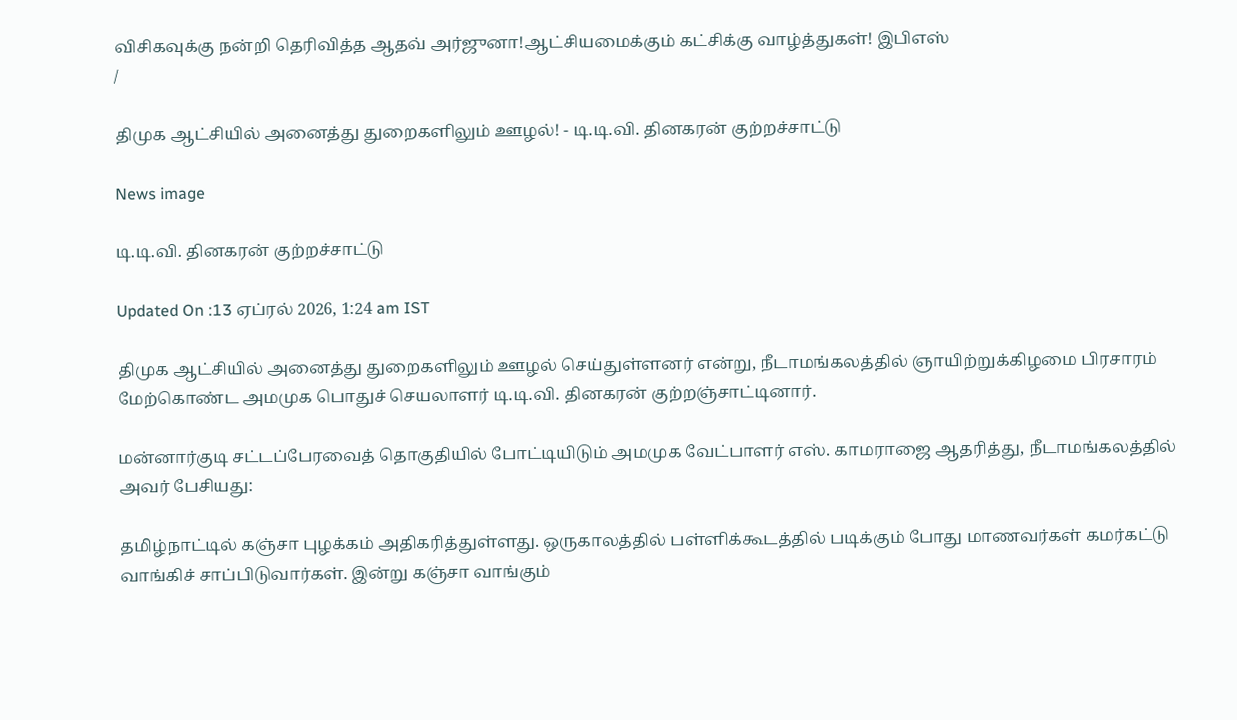விசிகவுக்கு நன்றி தெரிவித்த ஆதவ் அர்ஜுனா!ஆட்சியமைக்கும் கட்சிக்கு வாழ்த்துகள்! இபிஎஸ்
/

திமுக ஆட்சியில் அனைத்து துறைகளிலும் ஊழல்! - டி.டி.வி. தினகரன் குற்றச்சாட்டு

News image

டி.டி.வி. தினகரன் குற்றச்சாட்டு

Updated On :13 ஏப்ரல் 2026, 1:24 am IST

திமுக ஆட்சியில் அனைத்து துறைகளிலும் ஊழல் செய்துள்ளனர் என்று, நீடாமங்கலத்தில் ஞாயிற்றுக்கிழமை பிரசாரம் மேற்கொண்ட அமமுக பொதுச் செயலாளர் டி.டி.வி. தினகரன் குற்றஞ்சாட்டினார்.

மன்னார்குடி சட்டப்பேரவைத் தொகுதியில் போட்டியிடும் அமமுக வேட்பாளர் எஸ். காமராஜை ஆதரித்து, நீடாமங்கலத்தில் அவர் பேசியது:

தமிழ்நாட்டில் கஞ்சா புழக்கம் அதிகரித்துள்ளது. ஒருகாலத்தில் பள்ளிக்கூடத்தில் படிக்கும் போது மாணவர்கள் கமர்கட்டு வாங்கிச் சாப்பிடுவார்கள். இன்று கஞ்சா வாங்கும்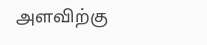அளவிற்கு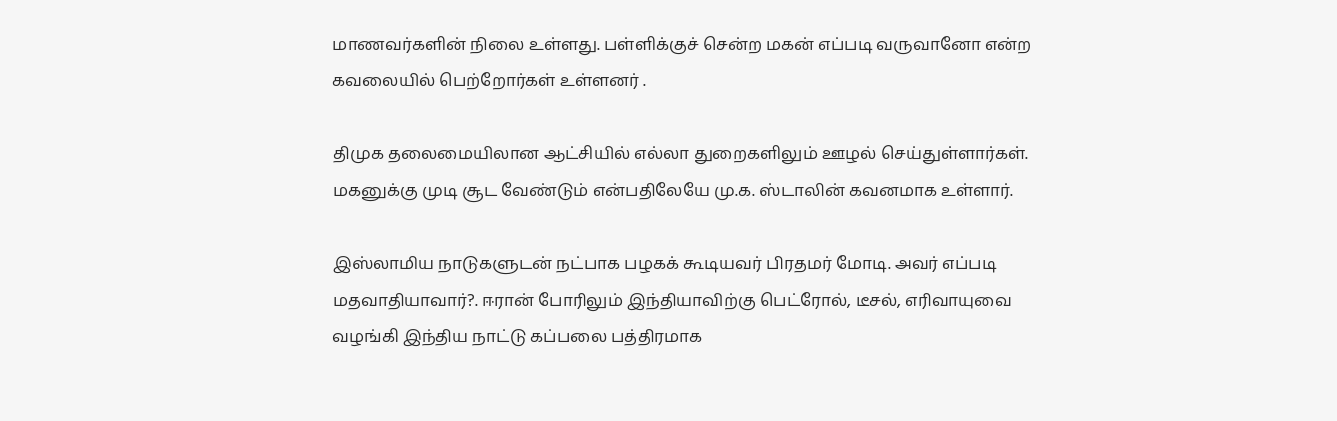மாணவர்களின் நிலை உள்ளது. பள்ளிக்குச் சென்ற மகன் எப்படி வருவானோ என்ற கவலையில் பெற்றோர்கள் உள்ளனர் .

திமுக தலைமையிலான ஆட்சியில் எல்லா துறைகளிலும் ஊழல் செய்துள்ளார்கள். மகனுக்கு முடி சூட வேண்டும் என்பதிலேயே மு.க. ஸ்டாலின் கவனமாக உள்ளார்.

இஸ்லாமிய நாடுகளுடன் நட்பாக பழகக் கூடியவர் பிரதமர் மோடி. அவர் எப்படி மதவாதியாவார்?. ஈரான் போரிலும் இந்தியாவிற்கு பெட்ரோல், டீசல், எரிவாயுவை வழங்கி இந்திய நாட்டு கப்பலை பத்திரமாக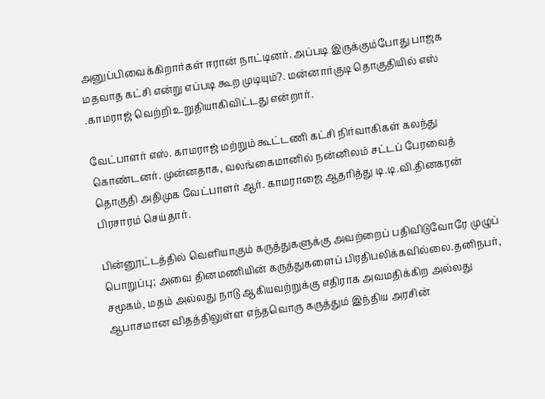அனுப்பிவைக்கிறார்கள் ஈரான் நாட்டினர். அப்படி இருக்கும்போது பாஜக மதவாத கட்சி என்று எப்படி கூற முடியும்?. மன்னார்குடி தொகுதியில் எஸ் .காமராஜ் வெற்றி உறுதியாகிவிட்டது என்றார்.

வேட்பாளர் எஸ். காமராஜ் மற்றும் கூட்டணி கட்சி நிர்வாகிகள் கலந்து கொண்டனர். முன்னதாக, வலங்கைமானில் நன்னிலம் சட்டப் பேரவைத் தொகுதி அதிமுக வேட்பாளர் ஆர். காமராஜை ஆதரித்து டி.டி.வி.தினகரன் பிரசாரம் செய்தார்.

பின்னூட்டத்தில் வெளியாகும் கருத்துகளுக்கு அவற்றைப் பதிவிடுவோரே முழுப் பொறுப்பு; அவை தினமணியின் கருத்துகளைப் பிரதிபலிக்கவில்லை.தனிநபர், சமூகம், மதம் அல்லது நாடு ஆகியவற்றுக்கு எதிராக அவமதிக்கிற அல்லது ஆபாசமான விதத்திலுள்ள எந்தவொரு கருத்தும் இந்திய அரசின்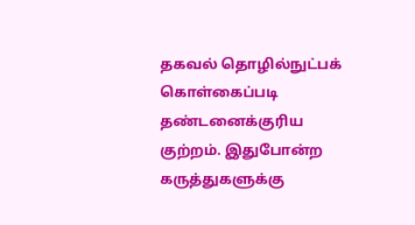தகவல் தொழில்நுட்பக் கொள்கைப்படி தண்டனைக்குரிய குற்றம். இதுபோன்ற கருத்துகளுக்கு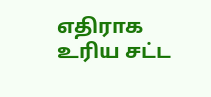எதிராக உரிய சட்ட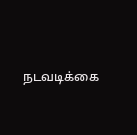நடவடிக்கை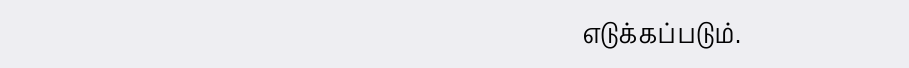எடுக்கப்படும்.